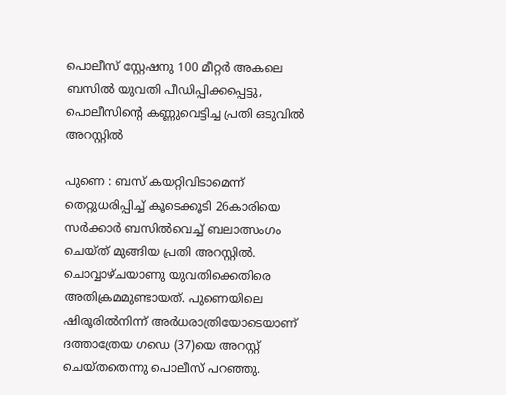പൊലീസ് സ്റ്റേഷനു 100 മീറ്റര്‍ അകലെ ബസിൽ യുവതി പീഡിപ്പിക്കപ്പെട്ടു, പൊലീസിന്റെ കണ്ണുവെട്ടിച്ച പ്രതി ഒടുവില്‍ അറസ്റ്റില്‍

പുണെ : ബസ് കയറ്റിവിടാമെന്ന് തെറ്റുധരിപ്പിച്ച് കൂടെക്കൂടി 26കാരിയെ സര്‍ക്കാര്‍ ബസില്‍വെച്ച് ബലാത്സംഗം ചെയ്ത് മുങ്ങിയ പ്രതി അറസ്റ്റില്‍. ചൊവ്വാഴ്ചയാണു യുവതിക്കെതിരെ അതിക്രമമുണ്ടായത്. പുണെയിലെ ഷിരൂരില്‍നിന്ന് അര്‍ധരാത്രിയോടെയാണ് ദത്താത്രേയ ഗഡെ (37)യെ അറസ്റ്റ് ചെയ്തതെന്നു പൊലീസ് പറഞ്ഞു.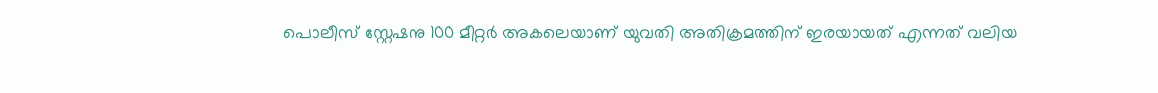പൊലീസ് സ്റ്റേഷനു 100 മീറ്റര്‍ അകലെയാണ് യുവതി അതിക്രമത്തിന് ഇരയായത് എന്നത് വലിയ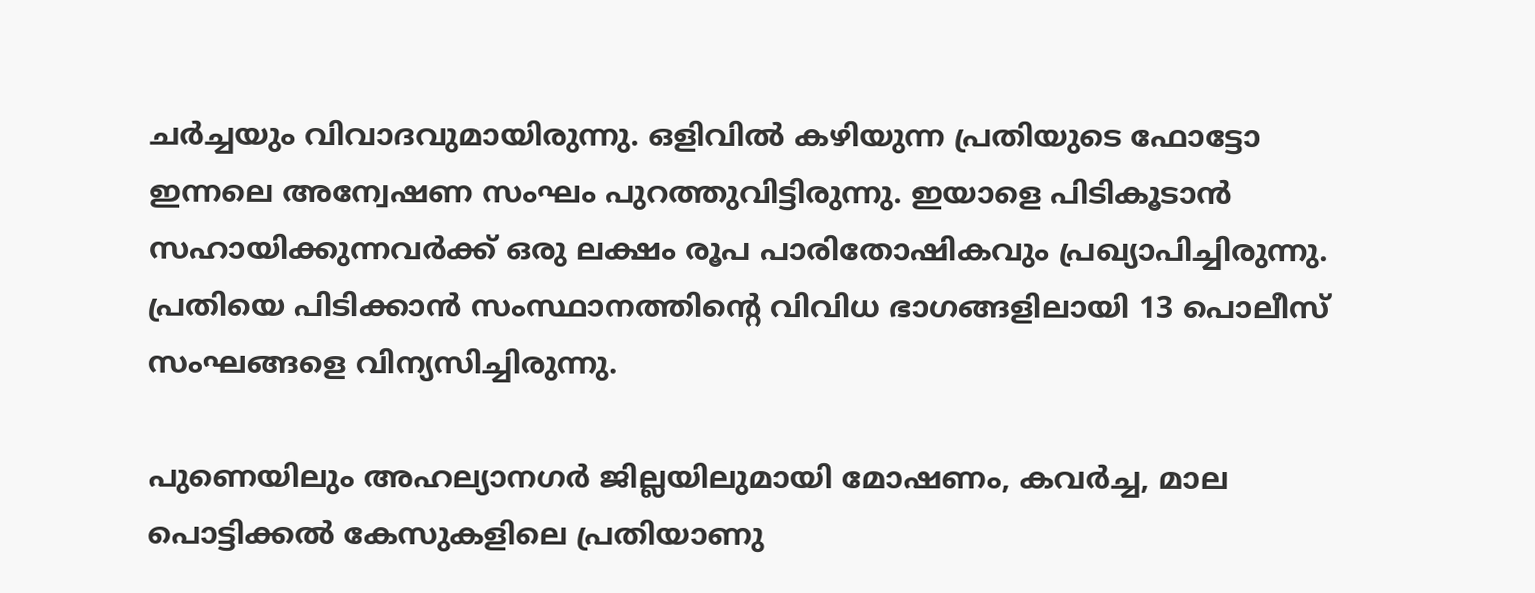ചര്‍ച്ചയും വിവാദവുമായിരുന്നു. ഒളിവില്‍ കഴിയുന്ന പ്രതിയുടെ ഫോട്ടോ ഇന്നലെ അന്വേഷണ സംഘം പുറത്തുവിട്ടിരുന്നു. ഇയാളെ പിടികൂടാന്‍ സഹായിക്കുന്നവര്‍ക്ക് ഒരു ലക്ഷം രൂപ പാരിതോഷികവും പ്രഖ്യാപിച്ചിരുന്നു. പ്രതിയെ പിടിക്കാന്‍ സംസ്ഥാനത്തിന്റെ വിവിധ ഭാഗങ്ങളിലായി 13 പൊലീസ് സംഘങ്ങളെ വിന്യസിച്ചിരുന്നു.

പുണെയിലും അഹല്യാനഗര്‍ ജില്ലയിലുമായി മോഷണം, കവര്‍ച്ച, മാല പൊട്ടിക്കല്‍ കേസുകളിലെ പ്രതിയാണു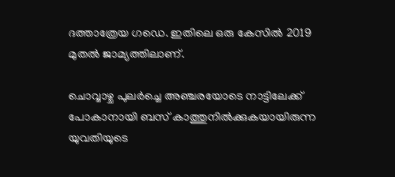ദത്താത്രേയ ഗഡെ. ഇതിലെ ഒരു കേസില്‍ 2019 മുതല്‍ ജാമ്യത്തിലാണ്.

ചൊവ്വാഴ്ച പുലര്‍ച്ചെ അഞ്ചരയോടെ നാട്ടിലേക്ക് പോകാനായി ബസ് കാത്തുനില്‍ക്കുകയായിരുന്ന യുവതിയുടെ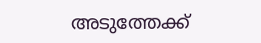അടുത്തേക്ക്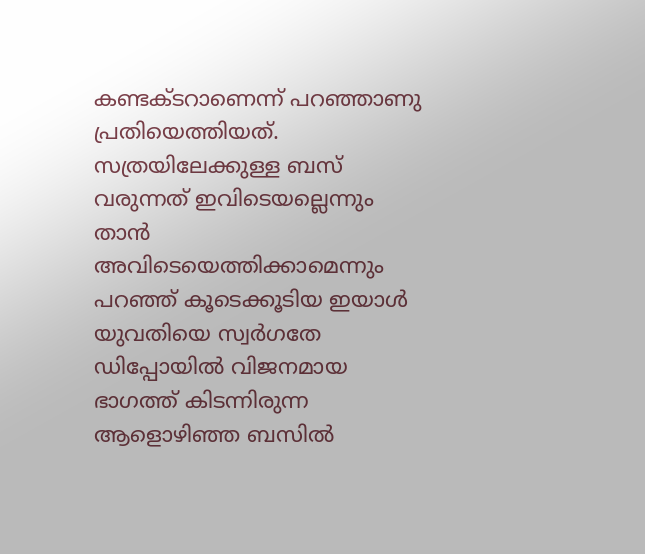കണ്ടക്ടറാണെന്ന് പറഞ്ഞാണു പ്രതിയെത്തിയത്. സത്രയിലേക്കുള്ള ബസ് വരുന്നത് ഇവിടെയല്ലെന്നും താന്‍ അവിടെയെത്തിക്കാമെന്നും പറഞ്ഞ് കൂടെക്കൂടിയ ഇയാള്‍ യുവതിയെ സ്വര്‍ഗതേ ഡിപ്പോയില്‍ വിജനമായ ഭാഗത്ത് കിടന്നിരുന്ന ആളൊഴിഞ്ഞ ബസില്‍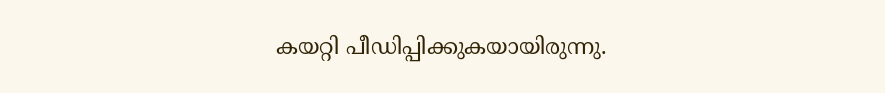കയറ്റി പീഡിപ്പിക്കുകയായിരുന്നു.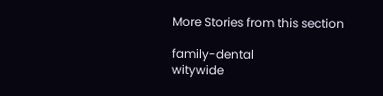More Stories from this section

family-dental
witywide